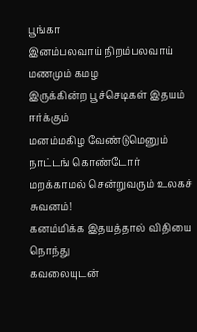பூங்கா
இனம்பலவாய் நிறம்பலவாய் மணமும் கமழ
இருக்கின்ற பூச்செடிகள் இதயம் ஈர்க்கும்
மனம்மகிழ வேண்டுமெனும் நாட்டங் கொண்டோர்
மறக்காமல் சென்றுவரும் உலகச் சுவனம்!
கனம்மிக்க இதயத்தால் விதியை நொந்து
கவலையுடன்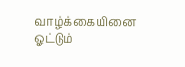வாழ்க்கையினை ஓட்டும்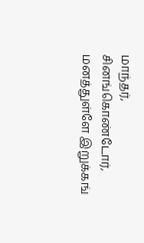மாந்தர்,
சினங்கொண்டோர், மனத்துள்ளே இறுக்கங்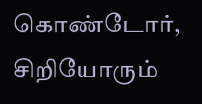கொண்டோர்,
சிறியோரும்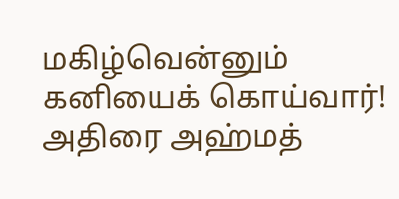மகிழ்வென்னும் கனியைக் கொய்வார்!
அதிரை அஹ்மத்